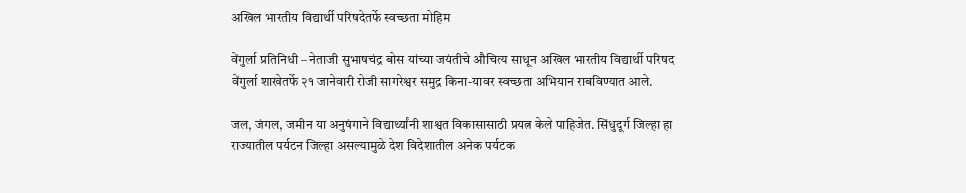अखिल भारतीय विद्यार्थी परिषदेतर्फे स्वच्छता मोहिम

वेंगुर्ला प्रतिनिधी – नेताजी सुभाषचंद्र बोस यांच्या जयंतीचे औचित्य साधून अखिल भारतीय विद्यार्थी परिषद वेंगुर्ला शाखेतर्फे २१ जानेवारी रोजी सागरेश्वर समुद्र किना-यावर स्वच्छता अभियान राबविण्यात आले.

जल, जंगल, जमीन या अनुषंगाने विद्यार्थ्यांनी शाश्वत विकासासाठी प्रयत्न केले पाहिजेत. सिंधुदूर्ग जिल्हा हा राज्यातील पर्यटन जिल्हा असल्यामुळे देश विदेशातील अनेक पर्यटक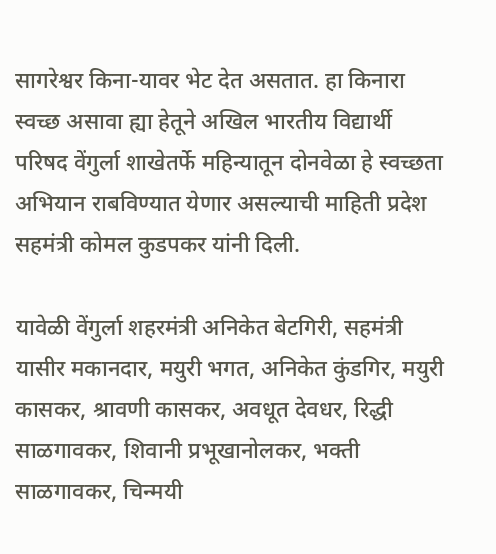सागरेश्वर किना-यावर भेट देत असतात. हा किनारा स्वच्छ असावा ह्या हेतूने अखिल भारतीय विद्यार्थी परिषद वेंगुर्ला शाखेतर्फे महिन्यातून दोनवेळा हे स्वच्छता अभियान राबविण्यात येणार असल्याची माहिती प्रदेश सहमंत्री कोमल कुडपकर यांनी दिली.

यावेळी वेंगुर्ला शहरमंत्री अनिकेत बेटगिरी, सहमंत्री यासीर मकानदार, मयुरी भगत, अनिकेत कुंडगिर, मयुरी कासकर, श्रावणी कासकर, अवधूत देवधर, रिद्धी साळगावकर, शिवानी प्रभूखानोलकर, भक्ती साळगावकर, चिन्मयी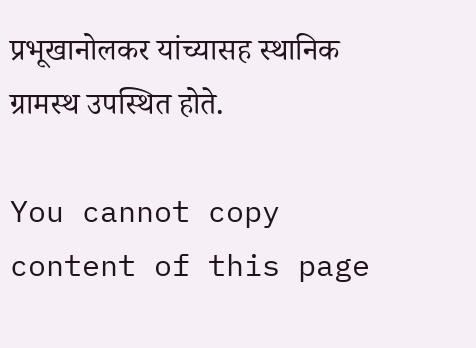प्रभूखानोलकर यांच्यासह स्थानिक ग्रामस्थ उपस्थित होते.

You cannot copy content of this page